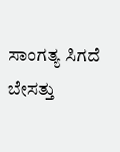ಸಾಂಗತ್ಯ ಸಿಗದೆ ಬೇಸತ್ತು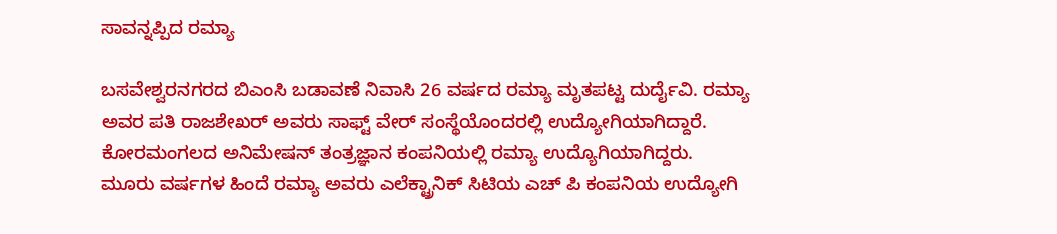ಸಾವನ್ನಪ್ಪಿದ ರಮ್ಯಾ

ಬಸವೇಶ್ವರನಗರದ ಬಿಎಂಸಿ ಬಡಾವಣೆ ನಿವಾಸಿ 26 ವರ್ಷದ ರಮ್ಯಾ ಮೃತಪಟ್ಟ ದುರ್ದೈವಿ. ರಮ್ಯಾ ಅವರ ಪತಿ ರಾಜಶೇಖರ್ ಅವರು ಸಾಫ್ಟ್ ವೇರ್ ಸಂಸ್ಥೆಯೊಂದರಲ್ಲಿ ಉದ್ಯೋಗಿಯಾಗಿದ್ದಾರೆ. ಕೋರಮಂಗಲದ ಅನಿಮೇಷನ್ ತಂತ್ರಜ್ಞಾನ ಕಂಪನಿಯಲ್ಲಿ ರಮ್ಯಾ ಉದ್ಯೊಗಿಯಾಗಿದ್ದರು.
ಮೂರು ವರ್ಷಗಳ ಹಿಂದೆ ರಮ್ಯಾ ಅವರು ಎಲೆಕ್ಟ್ರಾನಿಕ್ ಸಿಟಿಯ ಎಚ್ ಪಿ ಕಂಪನಿಯ ಉದ್ಯೋಗಿ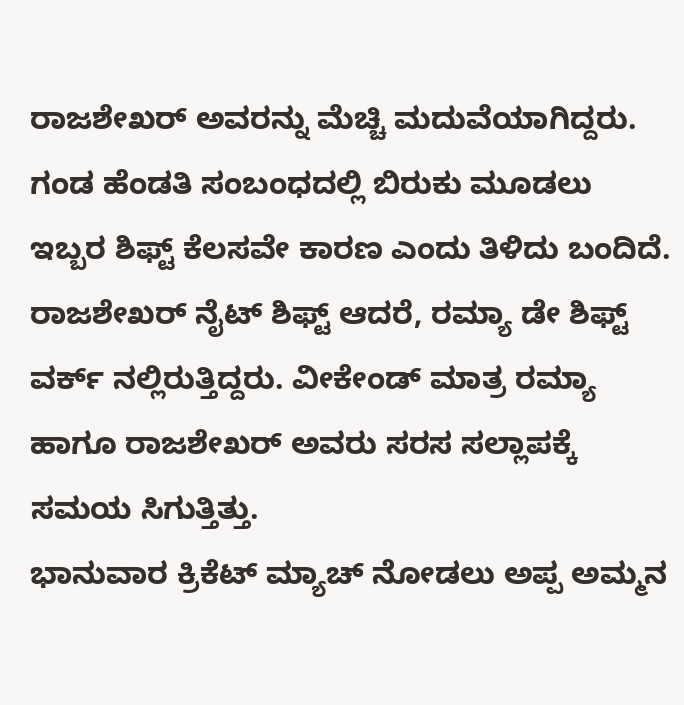ರಾಜಶೇಖರ್ ಅವರನ್ನು ಮೆಚ್ಚಿ ಮದುವೆಯಾಗಿದ್ದರು.
ಗಂಡ ಹೆಂಡತಿ ಸಂಬಂಧದಲ್ಲಿ ಬಿರುಕು ಮೂಡಲು ಇಬ್ಬರ ಶಿಫ್ಟ್ ಕೆಲಸವೇ ಕಾರಣ ಎಂದು ತಿಳಿದು ಬಂದಿದೆ. ರಾಜಶೇಖರ್ ನೈಟ್ ಶಿಫ್ಟ್ ಆದರೆ, ರಮ್ಯಾ ಡೇ ಶಿಫ್ಟ್ ವರ್ಕ್ ನಲ್ಲಿರುತ್ತಿದ್ದರು. ವೀಕೇಂಡ್ ಮಾತ್ರ ರಮ್ಯಾ ಹಾಗೂ ರಾಜಶೇಖರ್ ಅವರು ಸರಸ ಸಲ್ಲಾಪಕ್ಕೆ ಸಮಯ ಸಿಗುತ್ತಿತ್ತು.
ಭಾನುವಾರ ಕ್ರಿಕೆಟ್ ಮ್ಯಾಚ್ ನೋಡಲು ಅಪ್ಪ ಅಮ್ಮನ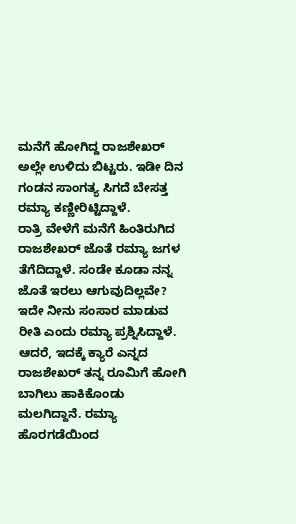ಮನೆಗೆ ಹೋಗಿದ್ದ ರಾಜಶೇಖರ್ ಅಲ್ಲೇ ಉಳಿದು ಬಿಟ್ಟರು. ಇಡೀ ದಿನ ಗಂಡನ ಸಾಂಗತ್ಯ ಸಿಗದೆ ಬೇಸತ್ತ ರಮ್ಯಾ ಕಣ್ಣೀರಿಟ್ಟಿದ್ದಾಳೆ.
ರಾತ್ರಿ ವೇಳೆಗೆ ಮನೆಗೆ ಹಿಂತಿರುಗಿದ ರಾಜಶೇಖರ್ ಜೊತೆ ರಮ್ಯಾ ಜಗಳ ತೆಗೆದಿದ್ದಾಳೆ. ಸಂಡೇ ಕೂಡಾ ನನ್ನ ಜೊತೆ ಇರಲು ಆಗುವುದಿಲ್ಲವೇ? ಇದೇ ನೀನು ಸಂಸಾರ ಮಾಡುವ ರೀತಿ ಎಂದು ರಮ್ಯಾ ಪ್ರಶ್ನಿಸಿದ್ದಾಳೆ.
ಆದರೆ, ಇದಕ್ಕೆ ಕ್ಯಾರೆ ಎನ್ನದ ರಾಜಶೇಖರ್ ತನ್ನ ರೂಮಿಗೆ ಹೋಗಿ ಬಾಗಿಲು ಹಾಕಿಕೊಂಡು ಮಲಗಿದ್ದಾನೆ. ರಮ್ಯಾ ಹೊರಗಡೆಯಿಂದ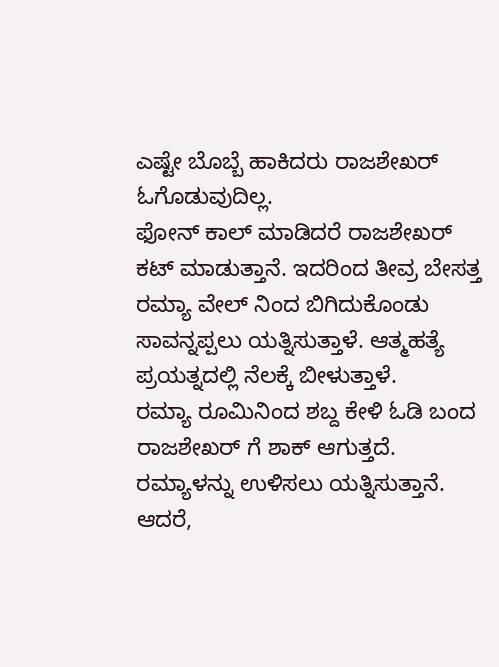ಎಷ್ಟೇ ಬೊಬ್ಬೆ ಹಾಕಿದರು ರಾಜಶೇಖರ್ ಓಗೊಡುವುದಿಲ್ಲ.
ಫೋನ್ ಕಾಲ್ ಮಾಡಿದರೆ ರಾಜಶೇಖರ್ ಕಟ್ ಮಾಡುತ್ತಾನೆ. ಇದರಿಂದ ತೀವ್ರ ಬೇಸತ್ತ ರಮ್ಯಾ ವೇಲ್ ನಿಂದ ಬಿಗಿದುಕೊಂಡು ಸಾವನ್ನಪ್ಪಲು ಯತ್ನಿಸುತ್ತಾಳೆ. ಆತ್ಮಹತ್ಯೆ ಪ್ರಯತ್ನದಲ್ಲಿ ನೆಲಕ್ಕೆ ಬೀಳುತ್ತಾಳೆ.
ರಮ್ಯಾ ರೂಮಿನಿಂದ ಶಬ್ದ ಕೇಳಿ ಓಡಿ ಬಂದ ರಾಜಶೇಖರ್ ಗೆ ಶಾಕ್ ಆಗುತ್ತದೆ. ರಮ್ಯಾಳನ್ನು ಉಳಿಸಲು ಯತ್ನಿಸುತ್ತಾನೆ. ಆದರೆ,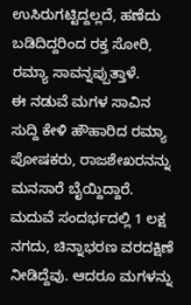ಉಸಿರುಗಟ್ಟಿದ್ದಲ್ಲದೆ, ಹಣೆದು ಬಡಿದಿದ್ದರಿಂದ ರಕ್ತ ಸೋರಿ, ರಮ್ಯಾ ಸಾವನ್ನಪ್ಪುತ್ತಾಳೆ.
ಈ ನಡುವೆ ಮಗಳ ಸಾವಿನ ಸುದ್ದಿ ಕೇಳಿ ಹೌಹಾರಿದ ರಮ್ಯಾ ಪೋಷಕರು, ರಾಜಶೇಖರನನ್ನು ಮನಸಾರೆ ಬೈಯ್ದಿದ್ದಾರೆ. ಮದುವೆ ಸಂದರ್ಭದಲ್ಲಿ 1 ಲಕ್ಷ ನಗದು, ಚಿನ್ನಾಭರಣ ವರದಕ್ಷಿಣೆ ನೀಡಿದ್ದೆವು. ಆದರೂ ಮಗಳನ್ನು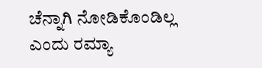ಚೆನ್ನಾಗಿ ನೋಡಿಕೊಂಡಿಲ್ಲ ಎಂದು ರಮ್ಯಾ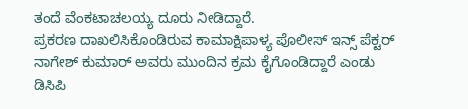ತಂದೆ ವೆಂಕಟಾಚಲಯ್ಯ ದೂರು ನೀಡಿದ್ದಾರೆ.
ಪ್ರಕರಣ ದಾಖಲಿಸಿಕೊಂಡಿರುವ ಕಾಮಾಕ್ಷಿಪಾಳ್ಯ ಪೊಲೀಸ್ ಇನ್ಸ್ ಪೆಕ್ಟರ್ ನಾಗೇಶ್ ಕುಮಾರ್ ಅವರು ಮುಂದಿನ ಕ್ರಮ ಕೈಗೊಂಡಿದ್ದಾರೆ ಎಂಡು ಡಿಸಿಪಿ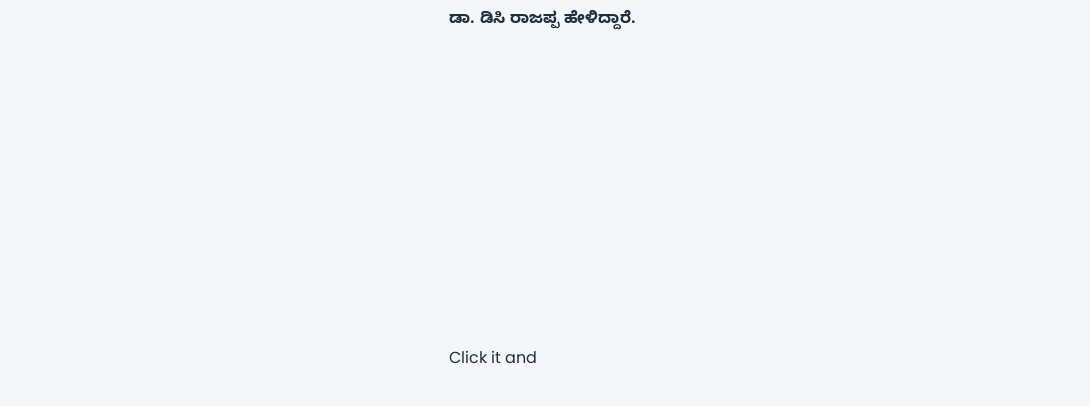ಡಾ. ಡಿಸಿ ರಾಜಪ್ಪ ಹೇಳಿದ್ದಾರೆ.












Click it and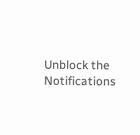Unblock the Notifications